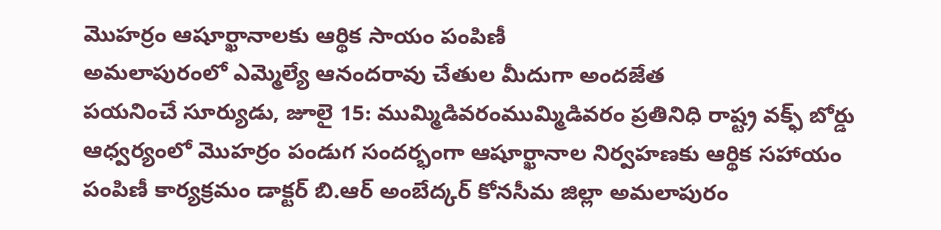మొహర్రం ఆషూర్ఖానాలకు ఆర్థిక సాయం పంపిణీ
అమలాపురంలో ఎమ్మెల్యే ఆనందరావు చేతుల మీదుగా అందజేత
పయనించే సూర్యుడు, జూలై 15: ముమ్మిడివరంముమ్మిడివరం ప్రతినిధి రాష్ట్ర వక్ఫ్ బోర్డు ఆధ్వర్యంలో మొహర్రం పండుగ సందర్భంగా ఆషూర్ఖానాల నిర్వహణకు ఆర్థిక సహాయం పంపిణీ కార్యక్రమం డాక్టర్ బి.ఆర్ అంబేద్కర్ కోనసీమ జిల్లా అమలాపురం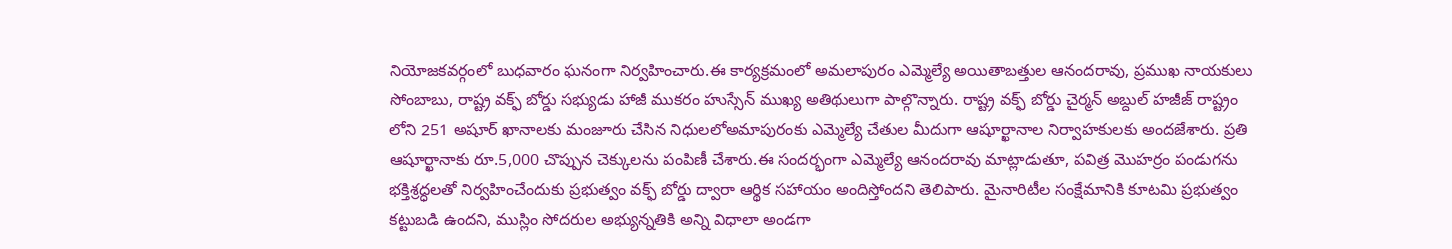నియోజకవర్గంలో బుధవారం ఘనంగా నిర్వహించారు.ఈ కార్యక్రమంలో అమలాపురం ఎమ్మెల్యే అయితాబత్తుల ఆనందరావు, ప్రముఖ నాయకులు సోంబాబు, రాష్ట్ర వక్ఫ్ బోర్డు సభ్యుడు హాజీ ముకరం హుస్సేన్ ముఖ్య అతిథులుగా పాల్గొన్నారు. రాష్ట్ర వక్ఫ్ బోర్డు చైర్మన్ అబ్దుల్ హజీజ్ రాష్ట్రం లోని 251 అషూర్ ఖానాలకు మంజూరు చేసిన నిధులలోఅమాపురంకు ఎమ్మెల్యే చేతుల మీదుగా ఆషూర్ఖానాల నిర్వాహకులకు అందజేశారు. ప్రతి ఆషూర్ఖానాకు రూ.5,000 చొప్పున చెక్కులను పంపిణీ చేశారు.ఈ సందర్భంగా ఎమ్మెల్యే ఆనందరావు మాట్లాడుతూ, పవిత్ర మొహర్రం పండుగను భక్తిశ్రద్ధలతో నిర్వహించేందుకు ప్రభుత్వం వక్ఫ్ బోర్డు ద్వారా ఆర్థిక సహాయం అందిస్తోందని తెలిపారు. మైనారిటీల సంక్షేమానికి కూటమి ప్రభుత్వం కట్టుబడి ఉందని, ముస్లిం సోదరుల అభ్యున్నతికి అన్ని విధాలా అండగా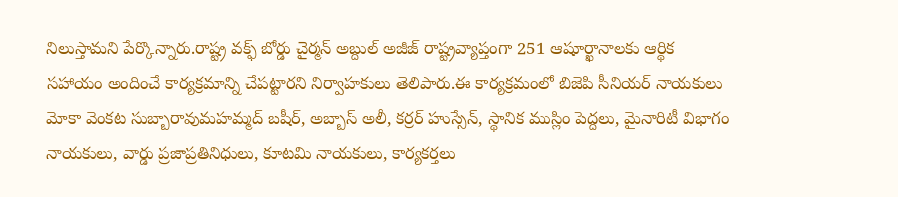నిలుస్తామని పేర్కొన్నారు.రాష్ట్ర వక్ఫ్ బోర్డు చైర్మన్ అబ్దుల్ అజీజ్ రాష్ట్రవ్యాప్తంగా 251 ఆషూర్ఖానాలకు ఆర్థిక సహాయం అందించే కార్యక్రమాన్ని చేపట్టారని నిర్వాహకులు తెలిపారు.ఈ కార్యక్రమంలో బిజెపి సీనియర్ నాయకులు మోకా వెంకట సుబ్బారావుమహమ్మద్ బషీర్, అబ్బాస్ అలీ, కర్రర్ హుస్సేన్, స్థానిక ముస్లిం పెద్దలు, మైనారిటీ విభాగం నాయకులు, వార్డు ప్రజాప్రతినిధులు, కూటమి నాయకులు, కార్యకర్తలు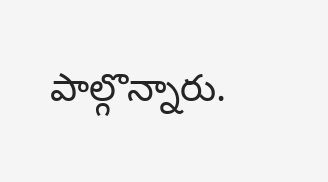పాల్గొన్నారు.